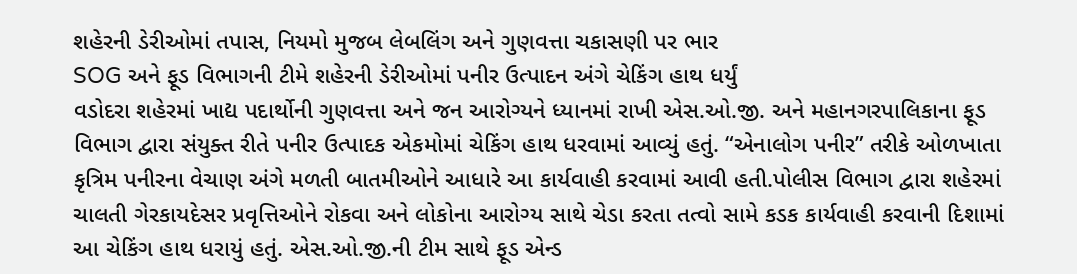શહેરની ડેરીઓમાં તપાસ, નિયમો મુજબ લેબલિંગ અને ગુણવત્તા ચકાસણી પર ભાર
SOG અને ફૂડ વિભાગની ટીમે શહેરની ડેરીઓમાં પનીર ઉત્પાદન અંગે ચેકિંગ હાથ ધર્યું
વડોદરા શહેરમાં ખાદ્ય પદાર્થોની ગુણવત્તા અને જન આરોગ્યને ધ્યાનમાં રાખી એસ.ઓ.જી. અને મહાનગરપાલિકાના ફૂડ વિભાગ દ્વારા સંયુક્ત રીતે પનીર ઉત્પાદક એકમોમાં ચેકિંગ હાથ ધરવામાં આવ્યું હતું. “એનાલોગ પનીર” તરીકે ઓળખાતા કૃત્રિમ પનીરના વેચાણ અંગે મળતી બાતમીઓને આધારે આ કાર્યવાહી કરવામાં આવી હતી.પોલીસ વિભાગ દ્વારા શહેરમાં ચાલતી ગેરકાયદેસર પ્રવૃત્તિઓને રોકવા અને લોકોના આરોગ્ય સાથે ચેડા કરતા તત્વો સામે કડક કાર્યવાહી કરવાની દિશામાં આ ચેકિંગ હાથ ધરાયું હતું. એસ.ઓ.જી.ની ટીમ સાથે ફૂડ એન્ડ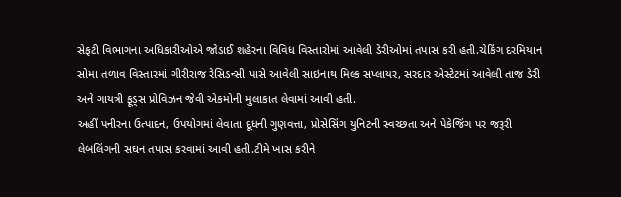સેફટી વિભાગના અધિકારીઓએ જોડાઈ શહેરના વિવિધ વિસ્તારોમાં આવેલી ડેરીઓમાં તપાસ કરી હતી.ચેકિંગ દરમિયાન સોમા તળાવ વિસ્તારમાં ગીરીરાજ રેસિડન્સી પાસે આવેલી સાઇનાથ મિલ્ક સપ્લાયર, સરદાર એસ્ટેટમાં આવેલી તાજ ડેરી અને ગાયત્રી ફૂડ્સ પ્રોવિઝન જેવી એકમોની મુલાકાત લેવામાં આવી હતી.
અહીં પનીરના ઉત્પાદન, ઉપયોગમાં લેવાતા દૂધની ગુણવત્તા, પ્રોસેસિંગ યુનિટની સ્વચ્છતા અને પેકેજિંગ પર જરૂરી લેબલિંગની સઘન તપાસ કરવામાં આવી હતી.ટીમે ખાસ કરીને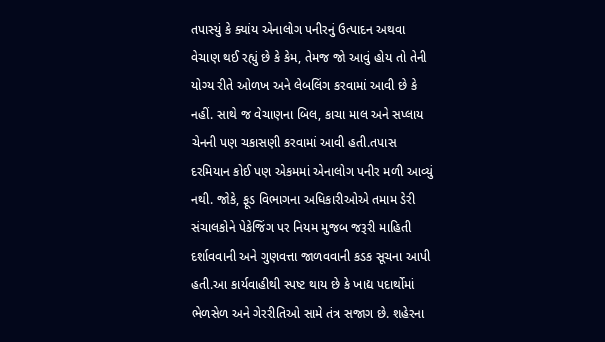તપાસ્યું કે ક્યાંય એનાલોગ પનીરનું ઉત્પાદન અથવા વેચાણ થઈ રહ્યું છે કે કેમ, તેમજ જો આવું હોય તો તેની યોગ્ય રીતે ઓળખ અને લેબલિંગ કરવામાં આવી છે કે નહીં. સાથે જ વેચાણના બિલ, કાચા માલ અને સપ્લાય ચેનની પણ ચકાસણી કરવામાં આવી હતી.તપાસ દરમિયાન કોઈ પણ એકમમાં એનાલોગ પનીર મળી આવ્યું નથી. જોકે, ફૂડ વિભાગના અધિકારીઓએ તમામ ડેરી સંચાલકોને પેકેજિંગ પર નિયમ મુજબ જરૂરી માહિતી દર્શાવવાની અને ગુણવત્તા જાળવવાની કડક સૂચના આપી હતી.આ કાર્યવાહીથી સ્પષ્ટ થાય છે કે ખાદ્ય પદાર્થોમાં ભેળસેળ અને ગેરરીતિઓ સામે તંત્ર સજાગ છે. શહેરના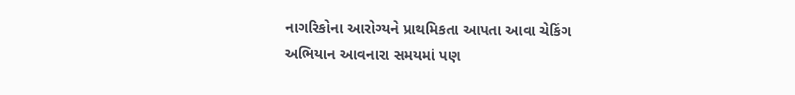નાગરિકોના આરોગ્યને પ્રાથમિકતા આપતા આવા ચેકિંગ અભિયાન આવનારા સમયમાં પણ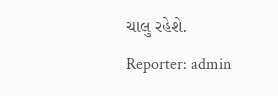ચાલુ રહેશે.
Reporter: admin